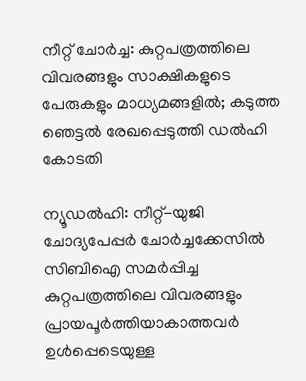നീറ്റ് ചോർച്ച: കുറ്റപത്രത്തിലെ വിവരങ്ങളും സാക്ഷികളുടെ പേരുകളും മാധ്യമങ്ങളിൽ; കടുത്ത ഞെട്ടൽ രേഖപ്പെടുത്തി ഡൽഹി കോടതി

ന്യൂഡൽഹി: നീറ്റ്-യുജി ചോദ്യപേപ്പർ ചോർച്ചക്കേസിൽ സിബിഐ സമർപ്പിച്ച കുറ്റപത്രത്തിലെ വിവരങ്ങളും പ്രായപൂർത്തിയാകാത്തവർ ഉൾപ്പെടെയുള്ള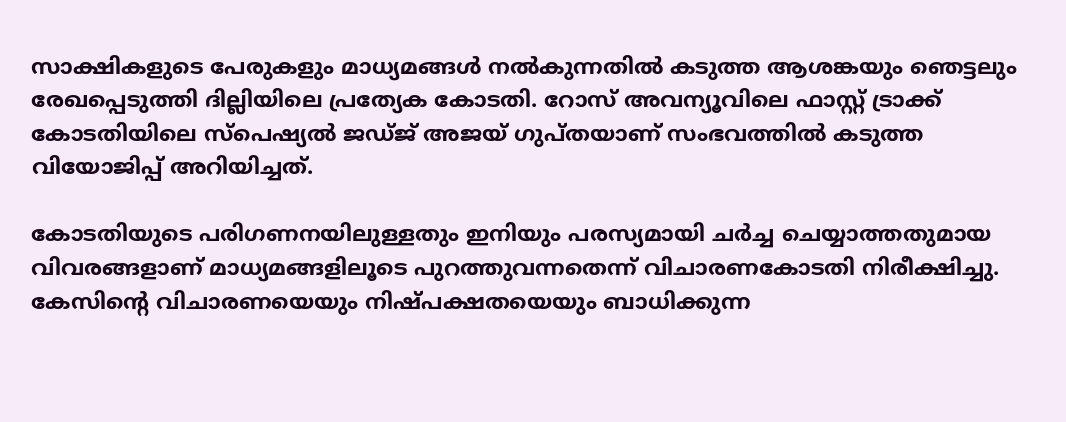സാക്ഷികളുടെ പേരുകളും മാധ്യമങ്ങൾ നൽകുന്നതിൽ കടുത്ത ആശങ്കയും ഞെട്ടലും രേഖപ്പെടുത്തി ദില്ലിയിലെ പ്രത്യേക കോടതി. റോസ് അവന്യൂവിലെ ഫാസ്റ്റ് ട്രാക്ക് കോടതിയിലെ സ്പെഷ്യൽ ജഡ്ജ് അജയ് ഗുപ്തയാണ് സംഭവത്തിൽ കടുത്ത വിയോജിപ്പ് അറിയിച്ചത്.

കോടതിയുടെ പരിഗണനയിലുള്ളതും ഇനിയും പരസ്യമായി ചർച്ച ചെയ്യാത്തതുമായ വിവരങ്ങളാണ് മാധ്യമങ്ങളിലൂടെ പുറത്തുവന്നതെന്ന് വിചാരണകോടതി നിരീക്ഷിച്ചു. കേസിന്റെ വിചാരണയെയും നിഷ്പക്ഷതയെയും ബാധിക്കുന്ന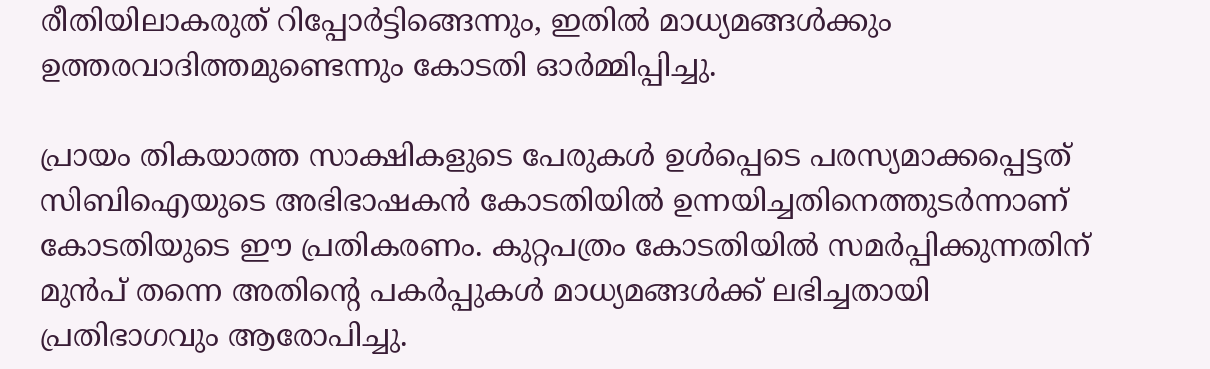രീതിയിലാകരുത് റിപ്പോർട്ടിങ്ങെന്നും, ഇതിൽ മാധ്യമങ്ങൾക്കും ഉത്തരവാദിത്തമുണ്ടെന്നും കോടതി ഓർമ്മിപ്പിച്ചു.

പ്രായം തികയാത്ത സാക്ഷികളുടെ പേരുകൾ ഉൾപ്പെടെ പരസ്യമാക്കപ്പെട്ടത് സിബിഐയുടെ അഭിഭാഷകൻ കോടതിയിൽ ഉന്നയിച്ചതിനെത്തുടർന്നാണ് കോടതിയുടെ ഈ പ്രതികരണം. കുറ്റപത്രം കോടതിയിൽ സമർപ്പിക്കുന്നതിന് മുൻപ് തന്നെ അതിന്റെ പകർപ്പുകൾ മാധ്യമങ്ങൾക്ക് ലഭിച്ചതായി പ്രതിഭാഗവും ആരോപിച്ചു.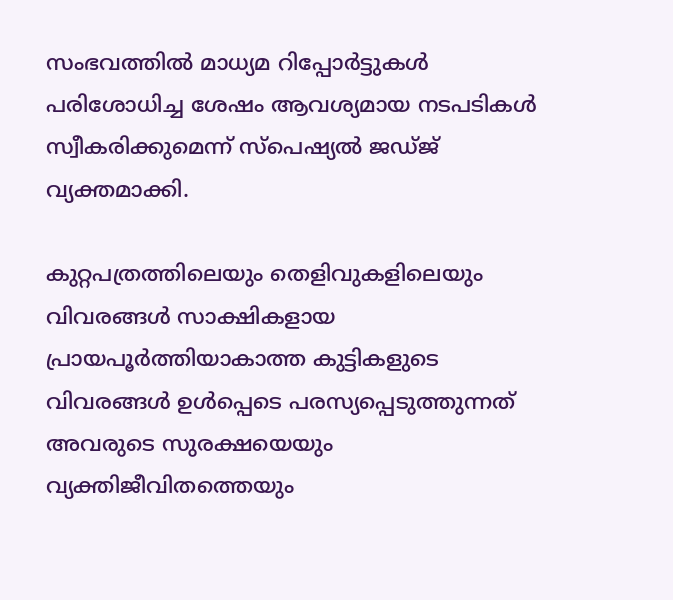സംഭവത്തിൽ മാധ്യമ റിപ്പോർട്ടുകൾ പരിശോധിച്ച ശേഷം ആവശ്യമായ നടപടികൾ സ്വീകരിക്കുമെന്ന് സ്പെഷ്യൽ ജഡ്ജ് വ്യക്തമാക്കി.

കുറ്റപത്രത്തിലെയും തെളിവുകളിലെയും വിവരങ്ങൾ സാക്ഷികളായ പ്രായപൂർത്തിയാകാത്ത കുട്ടികളുടെ വിവരങ്ങൾ ഉൾപ്പെടെ പരസ്യപ്പെടുത്തുന്നത് അവരുടെ സുരക്ഷയെയും വ്യക്തിജീവിതത്തെയും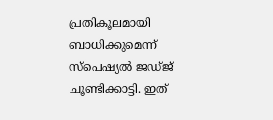പ്രതികൂലമായി ബാധിക്കുമെന്ന് സ്പെഷ്യൽ ജഡ്ജ് ചൂണ്ടിക്കാട്ടി. ഇത്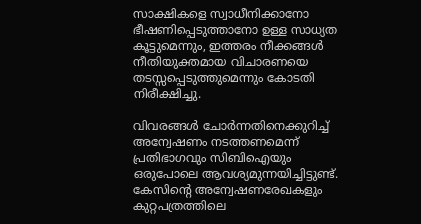സാക്ഷികളെ സ്വാധീനിക്കാനോ ഭീഷണിപ്പെടുത്താനോ ഉള്ള സാധ്യത കൂട്ടുമെന്നും, ഇത്തരം നീക്കങ്ങൾ നീതിയുക്തമായ വിചാരണയെ തടസ്സപ്പെടുത്തുമെന്നും കോടതി നിരീക്ഷിച്ചു.

വിവരങ്ങൾ ചോർന്നതിനെക്കുറിച്ച് അന്വേഷണം നടത്തണമെന്ന് പ്രതിഭാഗവും സിബിഐയും ഒരുപോലെ ആവശ്യമുന്നയിച്ചിട്ടുണ്ട്. കേസിന്റെ അന്വേഷണരേഖകളും കുറ്റപത്രത്തിലെ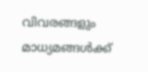വിവരങ്ങളും മാധ്യമങ്ങൾക്ക്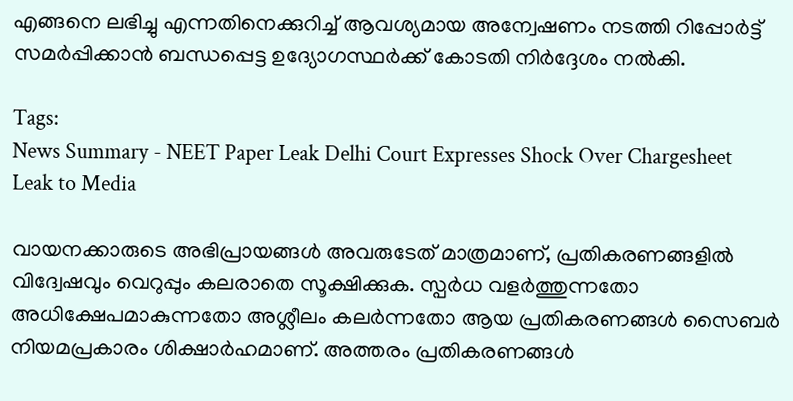എങ്ങനെ ലഭിച്ചു എന്നതിനെക്കുറിച്ച് ആവശ്യമായ അന്വേഷണം നടത്തി റിപ്പോർട്ട് സമർപ്പിക്കാൻ ബന്ധപ്പെട്ട ഉദ്യോഗസ്ഥർക്ക് കോടതി നിർദ്ദേശം നൽകി.

Tags:
News Summary - NEET Paper Leak Delhi Court Expresses Shock Over Chargesheet Leak to Media

വായനക്കാരുടെ അഭിപ്രായങ്ങള്‍ അവരുടേത് മാത്രമാണ്, പ്രതികരണങ്ങളിൽ വിദ്വേഷവും വെറുപ്പും കലരാതെ സൂക്ഷിക്കുക. സ്പർധ വളർത്തുന്നതോ അധിക്ഷേപമാകുന്നതോ അശ്ലീലം കലർന്നതോ ആയ പ്രതികരണങ്ങൾ സൈബർ നിയമപ്രകാരം ശിക്ഷാർഹമാണ്. അത്തരം പ്രതികരണങ്ങൾ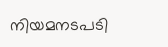നിയമനടപടി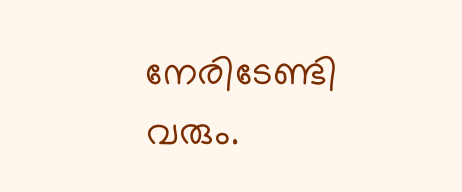നേരിടേണ്ടി വരും.